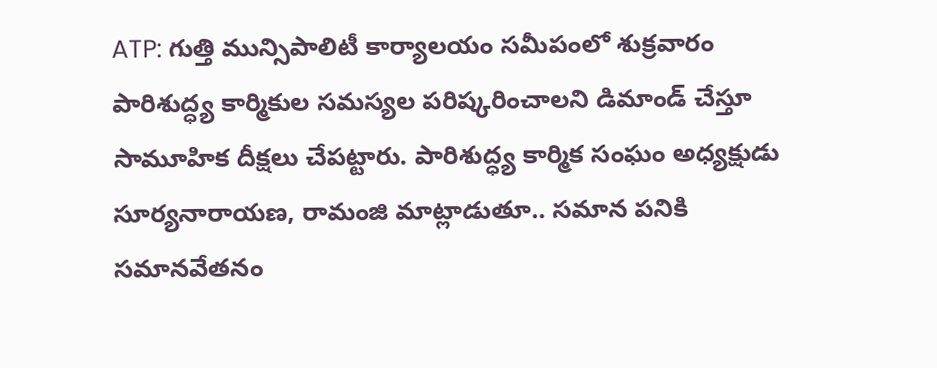ATP: గుత్తి మున్సిపాలిటీ కార్యాలయం సమీపంలో శుక్రవారం పారిశుద్ధ్య కార్మికుల సమస్యల పరిష్కరించాలని డిమాండ్ చేస్తూ సామూహిక దీక్షలు చేపట్టారు. పారిశుద్ధ్య కార్మిక సంఘం అధ్యక్షుడు సూర్యనారాయణ, రామంజి మాట్లాడుతూ.. సమాన పనికి సమానవేతనం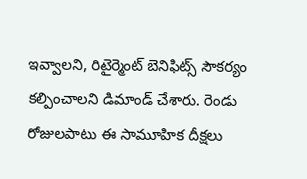ఇవ్వాలని, రిటైర్మెంట్ బెనిఫిట్స్ సౌకర్యం కల్పించాలని డిమాండ్ చేశారు. రెండు రోజులపాటు ఈ సామూహిక దీక్షలు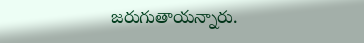జరుగుతాయన్నారు.